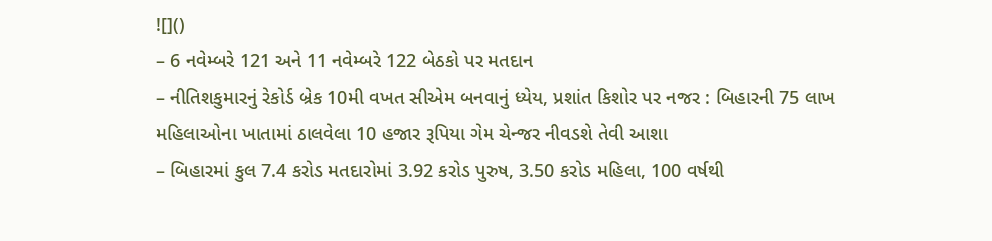![]()
– 6 નવેમ્બરે 121 અને 11 નવેમ્બરે 122 બેઠકો પર મતદાન
– નીતિશકુમારનું રેકોર્ડ બ્રેક 10મી વખત સીએમ બનવાનું ધ્યેય, પ્રશાંત કિશોર પર નજર : બિહારની 75 લાખ મહિલાઓના ખાતામાં ઠાલવેલા 10 હજાર રૂપિયા ગેમ ચેન્જર નીવડશે તેવી આશા
– બિહારમાં કુલ 7.4 કરોડ મતદારોમાં 3.92 કરોડ પુરુષ, 3.50 કરોડ મહિલા, 100 વર્ષથી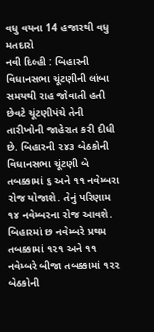વધુ વયના 14 હજારથી વધુ મતદારો
નવી દિલ્હી : બિહારની વિધાનસભા ચૂંટણીની લાંબા સમયથી રાહ જોવાતી હતી છેવટે ચૂંટણીપંચે તેની તારીખોની જાહેરાત કરી દીધી છે. બિહારની ૨૪૩ બેઠકોની વિધાનસભા ચૂંટણી બે તબક્કામાં ૬ અને ૧૧ નવેમ્બરા રોજ યોજાશે. તેનું પરિણામ ૧૪ નવેમ્બરના રોજ આવશે. બિહારમાં છ નવેમ્બરે પ્રથમ તબક્કામાં ૧૨૧ અને ૧૧ નવેમ્બરે બીજા તબક્કામાં ૧૨૨ બેઠકોની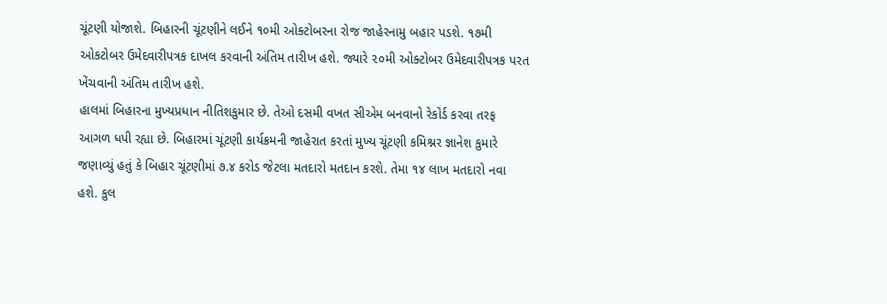ચૂંટણી યોજાશે. બિહારની ચૂંટણીને લઈને ૧૦મી ઓક્ટોબરના રોજ જાહેરનામુ બહાર પડશે. ૧૭મી ઓકટોબર ઉમેદવારીપત્રક દાખલ કરવાની અંતિમ તારીખ હશે. જ્યારે ૨૦મી ઓક્ટોબર ઉમેદવારીપત્રક પરત ખેંચવાની અંતિમ તારીખ હશે.
હાલમાં બિહારના મુખ્યપ્રધાન નીતિશકુમાર છે. તેઓ દસમી વખત સીએમ બનવાનો રેકોર્ડ કરવા તરફ આગળ ધપી રહ્યા છે. બિહારમાં ચૂંટણી કાર્યક્રમની જાહેરાત કરતાં મુખ્ય ચૂંટણી કમિશ્નર જ્ઞાનેશ કુમારે જણાવ્યું હતું કે બિહાર ચૂંટણીમાં ૭.૪ કરોડ જેટલા મતદારો મતદાન કરશે. તેમા ૧૪ લાખ મતદારો નવા હશે. કુલ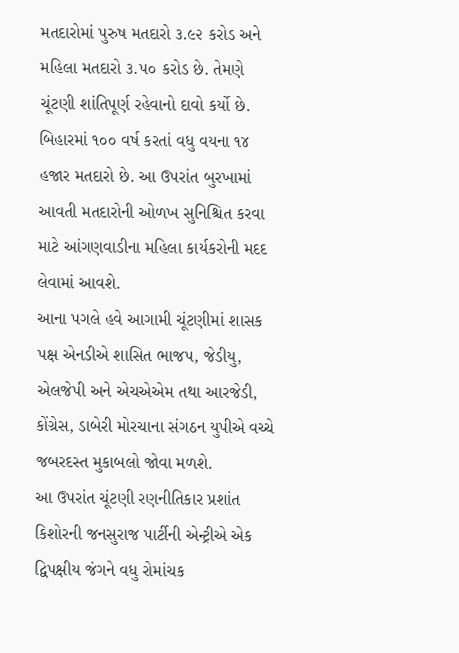મતદારોમાં પુરુષ મતદારો ૩.૯૨ કરોડ અને મહિલા મતદારો ૩.૫૦ કરોડ છે. તેમણે ચૂંટણી શાંતિપૂર્ણ રહેવાનો દાવો કર્યો છે. બિહારમાં ૧૦૦ વર્ષ કરતાં વધુ વયના ૧૪ હજાર મતદારો છે. આ ઉપરાંત બુરખામાં આવતી મતદારોની ઓળખ સુનિશ્ચિત કરવા માટે આંગણવાડીના મહિલા કાર્યકરોની મદદ લેવામાં આવશે.
આના પગલે હવે આગામી ચૂંટણીમાં શાસક પક્ષ એનડીએ શાસિત ભાજપ, જેડીયુ, એલજેપી અને એચએએમ તથા આરજેડી, કોંગ્રેસ, ડાબેરી મોરચાના સંગઠન યુપીએ વચ્ચે જબરદસ્ત મુકાબલો જોવા મળશે.
આ ઉપરાંત ચૂંટણી રણનીતિકાર પ્રશાંત કિશોરની જનસુરાજ પાર્ટીની એન્ટ્રીએ એક દ્વિપક્ષીય જંગને વધુ રોમાંચક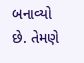બનાવ્યો છે. તેમણે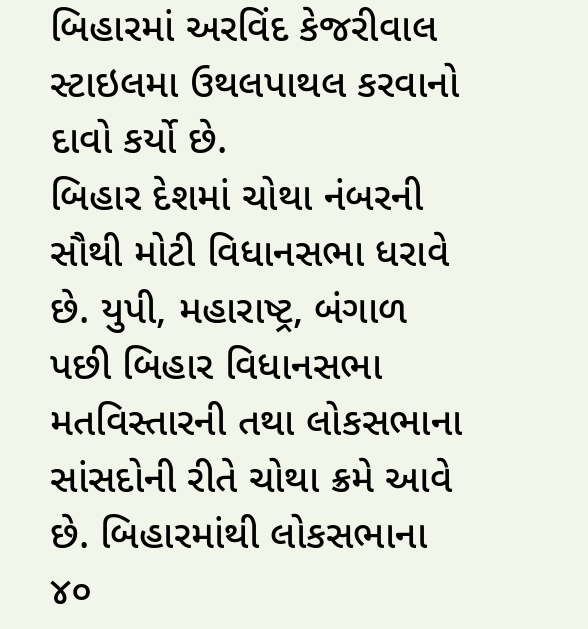બિહારમાં અરવિંદ કેજરીવાલ સ્ટાઇલમા ઉથલપાથલ કરવાનો દાવો કર્યો છે.
બિહાર દેશમાં ચોથા નંબરની સૌથી મોટી વિધાનસભા ધરાવે છે. યુપી, મહારાષ્ટ્ર, બંગાળ પછી બિહાર વિધાનસભા મતવિસ્તારની તથા લોકસભાના સાંસદોની રીતે ચોથા ક્રમે આવે છે. બિહારમાંથી લોકસભાના ૪૦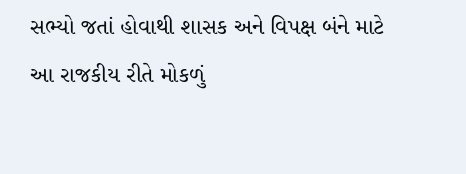સભ્યો જતાં હોવાથી શાસક અને વિપક્ષ બંને માટે આ રાજકીય રીતે મોકળું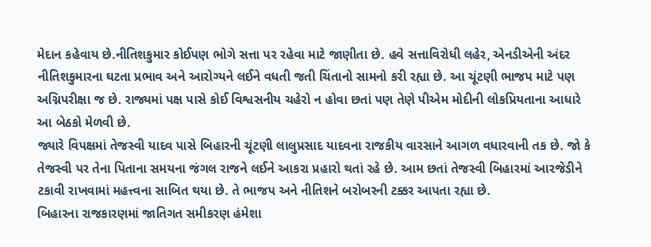મેદાન કહેવાય છે.નીતિશકુમાર કોઈપણ ભોગે સત્તા પર રહેવા માટે જાણીતા છે. હવે સત્તાવિરોધી લહેર, એનડીએની અંદર નીતિશકુમારના ઘટતા પ્રભાવ અને આરોગ્યને લઈને વધતી જતી ચિંતાનો સામનો કરી રહ્યા છે. આ ચૂંટણી ભાજપ માટે પણ અગ્નિપરીક્ષા જ છે. રાજ્યમાં પક્ષ પાસે કોઈ વિશ્વસનીય ચહેરો ન હોવા છતાં પણ તેણે પીએમ મોદીની લોકપ્રિયતાના આધારે આ બેઠકો મેળવી છે.
જ્યારે વિપક્ષમાં તેજસ્વી યાદવ પાસે બિહારની ચૂંટણી લાલુપ્રસાદ યાદવના રાજકીય વારસાને આગળ વધારવાની તક છે. જો કે તેજસ્વી પર તેના પિતાના સમયના જંગલ રાજને લઈને આકરા પ્રહારો થતાં રહે છે. આમ છતાં તેજસ્વી બિહારમાં આરજેડીને ટકાવી રાખવામાં મહત્ત્વના સાબિત થયા છે. તે ભાજપ અને નીતિશને બરોબરની ટક્કર આપતા રહ્યા છે.
બિહારના રાજકારણમાં જાતિગત સમીકરણ હંમેશા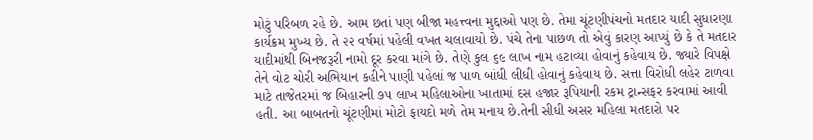મોટું પરિબળ રહે છે. આમ છતાં પણ બીજા મહત્ત્વના મુદ્દાઓ પણ છે. તેમા ચૂંટણીપંચનો મતદાર યાદી સુધારણા કાર્યક્રમ મુખ્ય છે. તે ૨૨ વર્ષમાં પહેલી વખત ચલાવાયો છે. પંચે તેના પાછળ તો એવું કારણ આપ્યું છે કે તે મતદાર યાદીમાંથી બિનજરૂરી નામો દૂર કરવા માંગે છે. તેણે કુલ ૬૯ લાખ નામ હટાવ્યા હોવાનું કહેવાય છે. જ્યારે વિપક્ષે તેને વોટ ચોરી અભિયાન કહીને પાણી પહેલાં જ પાળ બાંધી લીધી હોવાનું કહેવાય છે. સત્તા વિરોધી લહેર ટાળવા માટે તાજેતરમાં જ બિહારની ૭૫ લાખ મહિલાઓના ખાતામાં દસ હજાર રૂપિયાની રકમ ટ્રાન્સફર કરવામાં આવી હતી. આ બાબતનો ચૂંટણીમાં મોટો ફાયદો મળે તેમ મનાય છે.તેની સીધી અસર મહિલા મતદારો પર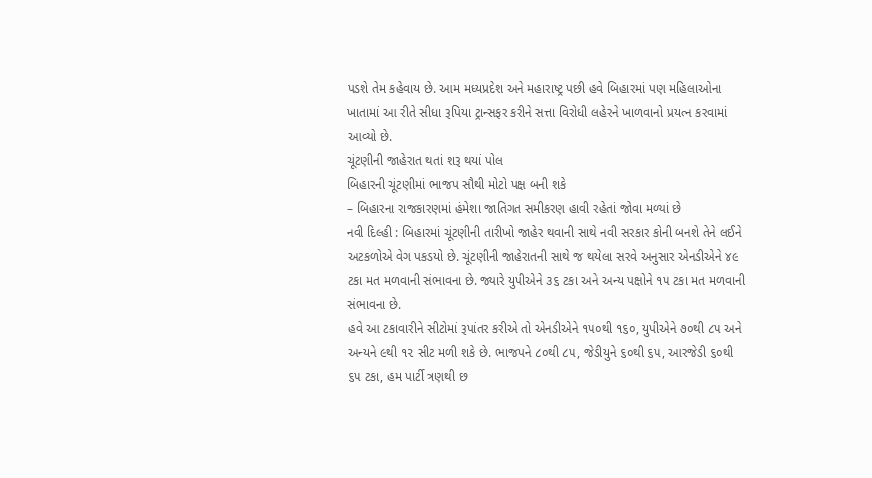પડશે તેમ કહેવાય છે. આમ મધ્યપ્રદેશ અને મહારાષ્ટ્ર પછી હવે બિહારમાં પણ મહિલાઓના ખાતામાં આ રીતે સીધા રૂપિયા ટ્રાન્સફર કરીને સત્તા વિરોધી લહેરને ખાળવાનો પ્રયત્ન કરવામાં આવ્યો છે.
ચૂંટણીની જાહેરાત થતાં શરૂ થયાં પોલ
બિહારની ચૂંટણીમાં ભાજપ સૌથી મોટો પક્ષ બની શકે
– બિહારના રાજકારણમાં હંમેશા જાતિગત સમીકરણ હાવી રહેતાં જોવા મળ્યાં છે
નવી દિલ્હી : બિહારમાં ચૂંટણીની તારીખો જાહેર થવાની સાથે નવી સરકાર કોની બનશે તેને લઈને અટકળોએ વેગ પકડયો છે. ચૂંટણીની જાહેરાતની સાથે જ થયેલા સરવે અનુસાર એનડીએને ૪૯ ટકા મત મળવાની સંભાવના છે. જ્યારે યુપીએને ૩૬ ટકા અને અન્ય પક્ષોને ૧૫ ટકા મત મળવાની સંભાવના છે.
હવે આ ટકાવારીને સીટોમાં રૂપાંતર કરીએ તો એનડીએને ૧૫૦થી ૧૬૦, યુપીએને ૭૦થી ૮૫ અને અન્યને ૯થી ૧૨ સીટ મળી શકે છે. ભાજપને ૮૦થી ૮૫, જેડીયુને ૬૦થી ૬૫, આરજેડી ૬૦થી ૬૫ ટકા, હમ પાર્ટી ત્રણથી છ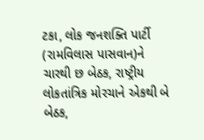ટકા, લોક જનશક્તિ પાર્ટી (રામવિલાસ પાસવાન)ને ચારથી છ બેઠક, રાષ્ટ્રીય લોકતાંત્રિક મોરચાને એકથી બે બેઠક,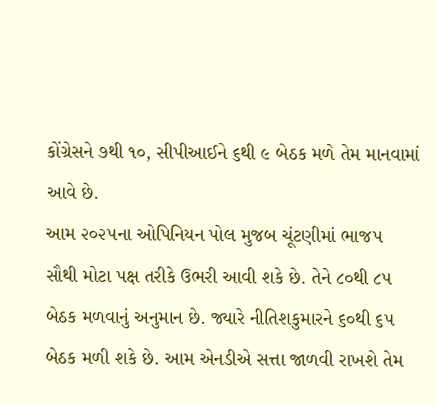કોંગ્રેસને ૭થી ૧૦, સીપીઆઈને ૬થી ૯ બેઠક મળે તેમ માનવામાં આવે છે.
આમ ૨૦૨૫ના ઓપિનિયન પોલ મુજબ ચૂંટણીમાં ભાજપ સૌથી મોટા પક્ષ તરીકે ઉભરી આવી શકે છે. તેને ૮૦થી ૮૫ બેઠક મળવાનું અનુમાન છે. જ્યારે નીતિશકુમારને ૬૦થી ૬૫ બેઠક મળી શકે છે. આમ એનડીએ સત્તા જાળવી રાખશે તેમ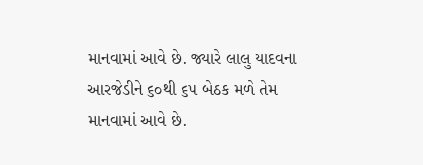માનવામાં આવે છે. જ્યારે લાલુ યાદવના આરજેડીને ૬૦થી ૬૫ બેઠક મળે તેમ માનવામાં આવે છે.